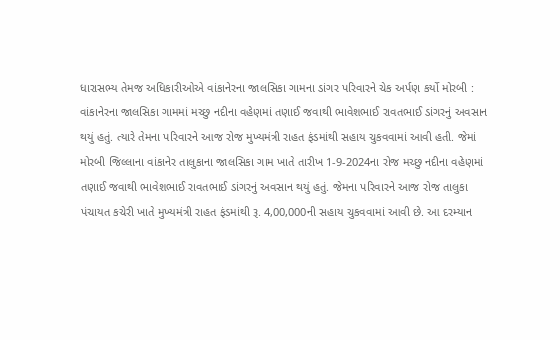ધારાસભ્ય તેમજ અધિકારીઓએ વાંકાનેરના જાલસિકા ગામના ડાંગર પરિવારને ચેક અર્પણ કર્યો મોરબી : વાંકાનેરના જાલસિકા ગામમાં મચ્છુ નદીના વહેણમાં તણાઈ જવાથી ભાવેશભાઈ રાવતભાઈ ડાંગરનું અવસાન થયું હતું. ત્યારે તેમના પરિવારને આજ રોજ મુખ્યમંત્રી રાહત ફંડમાંથી સહાય ચુકવવામાં આવી હતી. જેમાં મોરબી જિલ્લાના વાંકાનેર તાલુકાના જાલસિકા ગામ ખાતે તારીખ 1-9-2024ના રોજ મચ્છુ નદીના વહેણમાં તણાઈ જવાથી ભાવેશભાઈ રાવતભાઈ ડાંગરનું અવસાન થયું હતું. જેમના પરિવારને આજ રોજ તાલુકા પંચાયત કચેરી ખાતે મુખ્યમંત્રી રાહત ફંડમાંથી રૂ. 4,00,000ની સહાય ચુકવવામાં આવી છે. આ દરમ્યાન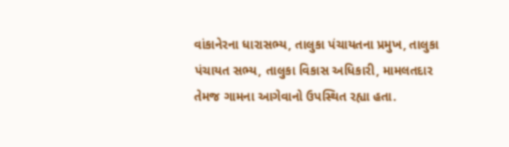વાંકાનેરના ધારાસભ્ય, તાલુકા પંચાયતના પ્રમુખ, તાલુકા પંચાયત સભ્ય, તાલુકા વિકાસ અધિકારી, મામલતદાર તેમજ ગામના આગેવાનો ઉપસ્થિત રહ્યા હતા.